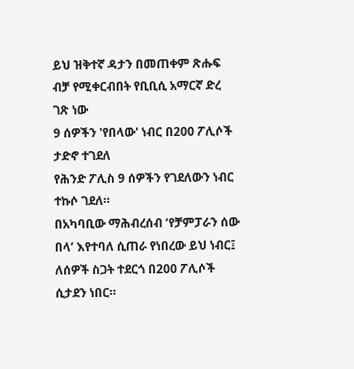ይህ ዝቅተኛ ዳታን በመጠቀም ጽሑፍ ብቻ የሚቀርብበት የቢቢሲ አማርኛ ድረ ገጽ ነው
9 ሰዎችን 'የበላው' ነብር በ200 ፖሊሶች ታድኖ ተገደለ
የሕንድ ፖሊስ 9 ሰዎችን የገደለውን ነብር ተኩሶ ገደለ።
በአካባቢው ማሕብረሰብ ‘የቻምፓራን ሰው በላ’ እየተባለ ሲጠራ የነበረው ይህ ነብር፤ ለሰዎች ስጋት ተደርጎ በ200 ፖሊሶች ሲታደን ነበር።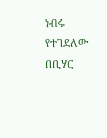ነብሩ የተገደለው በቢሃር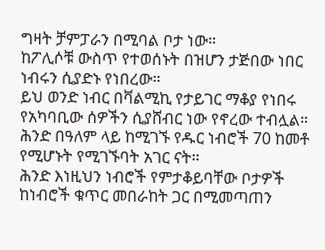ግዛት ቻምፓራን በሚባል ቦታ ነው።
ከፖሊሶቹ ውስጥ የተወሰኑት በዝሆን ታጅበው ነበር ነብሩን ሲያድኑ የነበረው።
ይህ ወንድ ነብር በቫልሚኪ የታይገር ማቆያ የነበሩ የአካባቢው ሰዎችን ሲያሸብር ነው የኖረው ተብሏል።
ሕንድ በዓለም ላይ ከሚገኙ የዱር ነብሮች 70 ከመቶ የሚሆኑት የሚገኙባት አገር ናት።
ሕንድ እነዚህን ነብሮች የምታቆይባቸው ቦታዎች ከነብሮች ቁጥር መበራከት ጋር በሚመጣጠን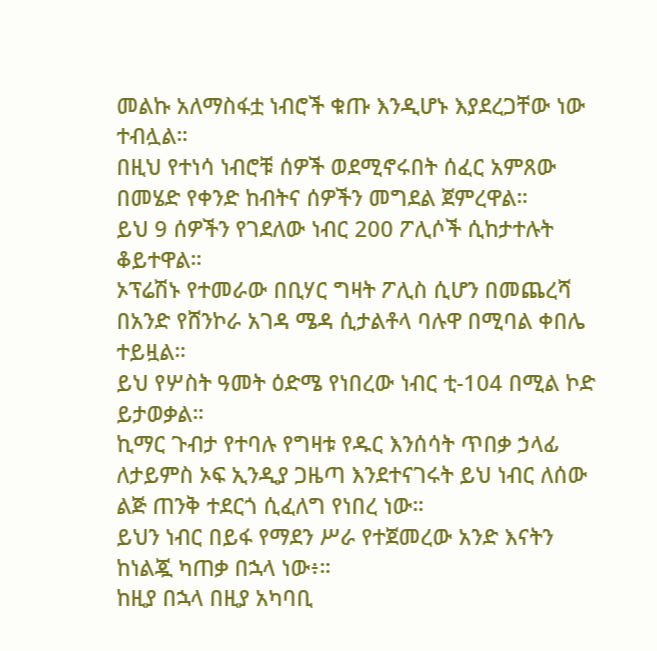መልኩ አለማስፋቷ ነብሮች ቁጡ እንዲሆኑ እያደረጋቸው ነው ተብሏል።
በዚህ የተነሳ ነብሮቹ ሰዎች ወደሚኖሩበት ሰፈር አምጸው በመሄድ የቀንድ ከብትና ሰዎችን መግደል ጀምረዋል።
ይህ 9 ሰዎችን የገደለው ነብር 200 ፖሊሶች ሲከታተሉት ቆይተዋል።
ኦፕሬሽኑ የተመራው በቢሃር ግዛት ፖሊስ ሲሆን በመጨረሻ በአንድ የሸንኮራ አገዳ ሜዳ ሲታልቶላ ባሉዋ በሚባል ቀበሌ ተይዟል።
ይህ የሦስት ዓመት ዕድሜ የነበረው ነብር ቲ-104 በሚል ኮድ ይታወቃል።
ኪማር ጉብታ የተባሉ የግዛቱ የዱር እንሰሳት ጥበቃ ኃላፊ ለታይምስ ኦፍ ኢንዲያ ጋዜጣ እንደተናገሩት ይህ ነብር ለሰው ልጅ ጠንቅ ተደርጎ ሲፈለግ የነበረ ነው።
ይህን ነብር በይፋ የማደን ሥራ የተጀመረው አንድ እናትን ከነልጇ ካጠቃ በኋላ ነው፥።
ከዚያ በኋላ በዚያ አካባቢ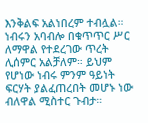እንቅልፍ አልነበረም ተብሏል።
ነብሩን አባብሎ በቁጥጥር ሥር ለማዋል የተደረገው ጥረት ሊሰምር አልቻለም። ይህም የሆነው ነብሩ ምንም ዓይነት ፍርሃት ያልፈጠረበት መሆኑ ነው ብለዋል ሚስተር ጉብታ።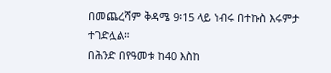በመጨረሻም ቅዳሜ 9፡15 ላይ ነብሩ በተኩስ እሩምታ ተገድሏል።
በሕንድ በየዓመቱ ከ40 እስከ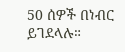50 ሰዎች በነብር ይገደላሉ።